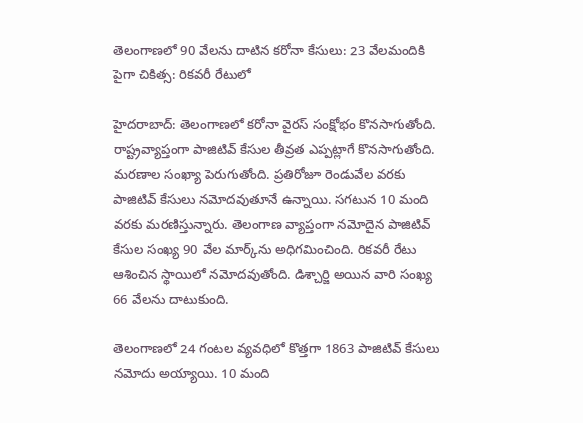తెలంగాణలో 90 వేలను దాటిన కరోనా కేసులు: 23 వేలమందికి పైగా చికిత్స: రికవరీ రేటులో

హైదరాబాద్: తెలంగాణలో కరోనా వైరస్ సంక్షోభం కొనసాగుతోంది. రాష్ట్రవ్యాప్తంగా పాజిటివ్ కేసుల తీవ్రత ఎప్పట్లాగే కొనసాగుతోంది. మరణాల సంఖ్యా పెరుగుతోంది. ప్రతిరోజూ రెండువేల వరకు పాజిటివ్ కేసులు నమోదవుతూనే ఉన్నాయి. సగటున 10 మంది వరకు మరణిస్తున్నారు. తెలంగాణ వ్యాప్తంగా నమోదైన పాజిటివ్ కేసుల సంఖ్య 90 వేల మార్క్‌ను అధిగమించింది. రికవరీ రేటు ఆశించిన స్థాయిలో నమోదవుతోంది. డిశ్చార్జి అయిన వారి సంఖ్య 66 వేలను దాటుకుంది.

తెలంగాణలో 24 గంటల వ్యవధిలో కొత్తగా 1863 పాజిటివ్ కేసులు నమోదు అయ్యాయి. 10 మంది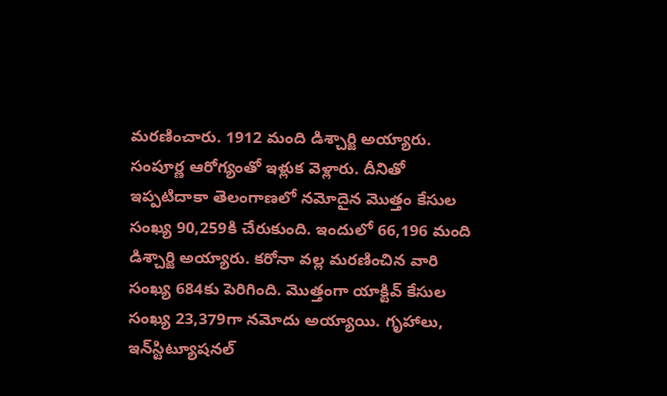మరణించారు. 1912 మంది డిశ్చార్జి అయ్యారు. సంపూర్ణ ఆరోగ్యంతో ఇళ్లుక వెళ్లారు. దీనితో ఇప్పటిదాకా తెలంగాణలో నమోదైన మొత్తం కేసుల సంఖ్య 90,259కి చేరుకుంది. ఇందులో 66,196 మంది డిశ్చార్జి అయ్యారు. కరోనా వల్ల మరణించిన వారి సంఖ్య 684కు పెరిగింది. మొత్తంగా యాక్టివ్ కేసుల సంఖ్య 23,379గా నమోదు అయ్యాయి. గృహాలు, ఇన్‌స్టిట్యూషనల్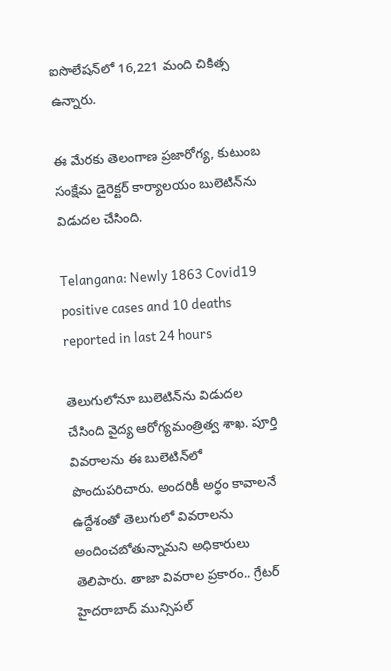ఐసొలేషన్‌లో 16,221 మంది చికిత్స ఉన్నారు.

ఈ మేరకు తెలంగాణ ప్రజారోగ్య, కుటుంబ సంక్షేమ డైరెక్టర్ కార్యాలయం బులెటిన్‌ను విడుదల చేసింది.

Telangana: Newly 1863 Covid19 positive cases and 10 deaths reported in last 24 hours

తెలుగులోనూ బులెటిన్‌ను విడుదల చేసింది వైద్య ఆరోగ్యమంత్రిత్వ శాఖ. పూర్తి వివరాలను ఈ బులెటిన్‌లో పొందుపరిచారు. అందరికీ అర్థం కావాలనే ఉద్దేశంతో తెలుగులో వివరాలను అందించబోతున్నామని అధికారులు తెలిపారు. తాజా వివరాల ప్రకారం.. గ్రేటర్ హైదరాబాద్ మున్సిపల్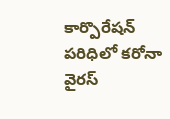కార్పొరేషన్ పరిధిలో కరోనా వైరస్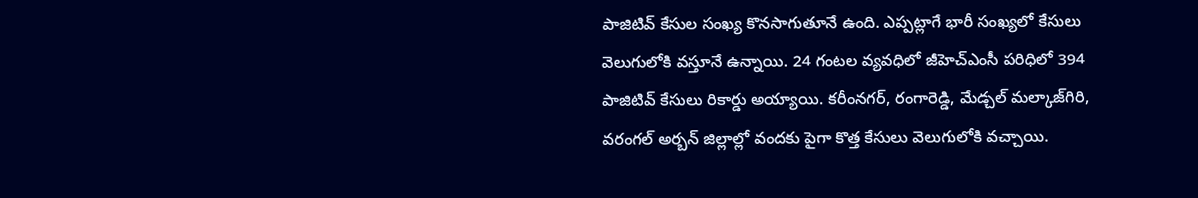పాజిటివ్ కేసుల సంఖ్య కొనసాగుతూనే ఉంది. ఎప్పట్లాగే భారీ సంఖ్యలో కేసులు వెలుగులోకి వస్తూనే ఉన్నాయి. 24 గంటల వ్యవధిలో జీహెచ్ఎంసీ పరిధిలో 394 పాజిటివ్ కేసులు రికార్డు అయ్యాయి. కరీంనగర్, రంగారెడ్డి, మేడ్చల్ మల్కాజ్‌గిరి, వరంగల్ అర్బన్ జిల్లాల్లో వందకు పైగా కొత్త కేసులు వెలుగులోకి వచ్చాయి.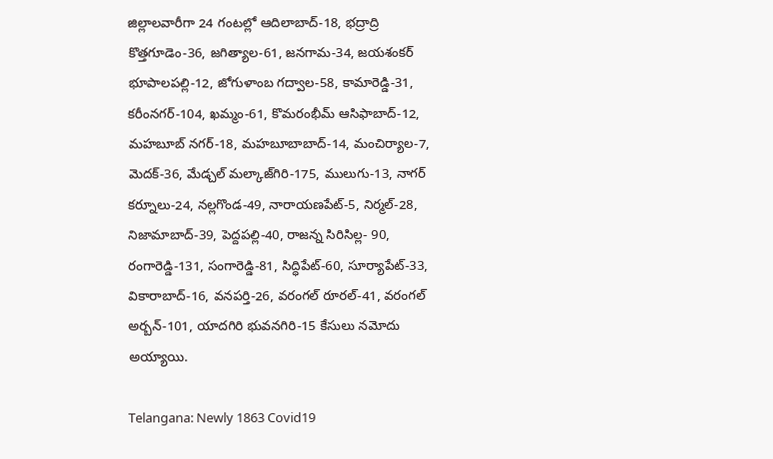జిల్లాలవారీగా 24 గంటల్లో ఆదిలాబాద్-18, భద్రాద్రి కొత్తగూడెం-36, జగిత్యాల-61, జనగామ-34, జయశంకర్ భూపాలపల్లి-12, జోగుళాంబ గద్వాల-58, కామారెడ్డి-31, కరీంనగర్-104, ఖమ్మం-61, కొమరంభీమ్ ఆసిఫాబాద్-12, మహబూబ్ నగర్-18, మహబూబాబాద్-14, మంచిర్యాల-7, మెదక్-36, మేడ్చల్ మల్కాజ్‌గిరి-175, ములుగు-13, నాగర్ కర్నూలు-24, నల్లగొండ-49, నారాయణపేట్-5, నిర్మల్-28, నిజామాబాద్-39, పెద్దపల్లి-40, రాజన్న సిరిసిల్ల- 90, రంగారెడ్డి-131, సంగారెడ్డి-81, సిద్ధిపేట్-60, సూర్యాపేట్-33, వికారాబాద్-16, వనపర్తి-26, వరంగల్ రూరల్-41, వరంగల్ అర్బన్-101, యాదగిరి భువనగిరి-15 కేసులు నమోదు అయ్యాయి.

Telangana: Newly 1863 Covid19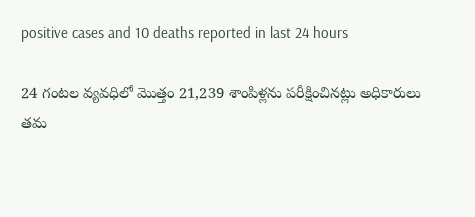positive cases and 10 deaths reported in last 24 hours

24 గంటల వ్యవధిలో మొత్తం 21,239 శాంపిళ్లను పరీక్షించినట్లు అధికారులు తమ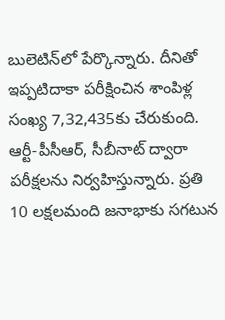బులెటిన్‌లో పేర్కొన్నారు. దీనితో ఇప్పటిదాకా పరీక్షించిన శాంపిళ్ల సంఖ్య 7,32,435కు చేరుకుంది. ఆర్టీ-పీసీఆర్, సీబీనాట్ ద్వారా పరీక్షలను నిర్వహిస్తున్నారు. ప్రతి 10 లక్షలమంది జనాభాకు సగటున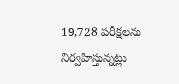19,728 పరీక్షలను నిర్వహిస్తున్నట్లు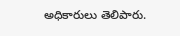అధికారులు తెలిపారు.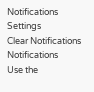Notifications
Settings
Clear Notifications
Notifications
Use the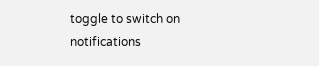toggle to switch on notifications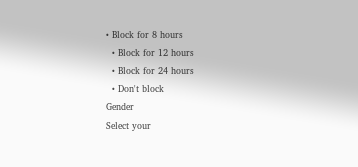• Block for 8 hours
  • Block for 12 hours
  • Block for 24 hours
  • Don't block
Gender
Select your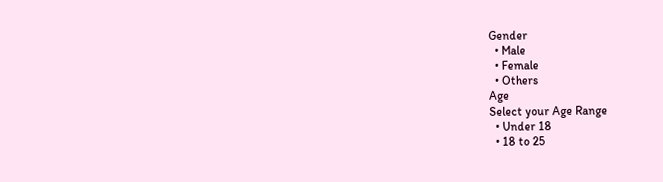Gender
  • Male
  • Female
  • Others
Age
Select your Age Range
  • Under 18
  • 18 to 25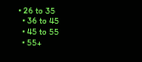• 26 to 35
  • 36 to 45
  • 45 to 55
  • 55+